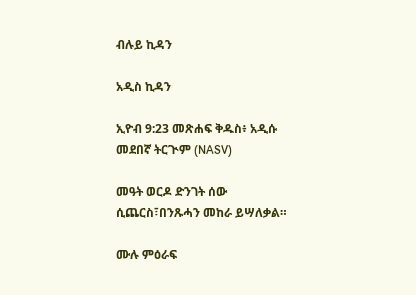ብሉይ ኪዳን

አዲስ ኪዳን

ኢዮብ 9:23 መጽሐፍ ቅዱስ፥ አዲሱ መደበኛ ትርጒም (NASV)

መዓት ወርዶ ድንገት ሰው ሲጨርስ፣በንጹሓን መከራ ይሣለቃል።

ሙሉ ምዕራፍ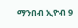ማንበብ ኢዮብ 9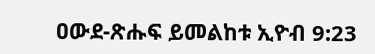ዐውደ-ጽሑፍ ይመልከቱ ኢዮብ 9:23